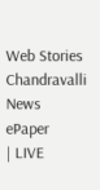Web Stories
Chandravalli News
ePaper
| LIVE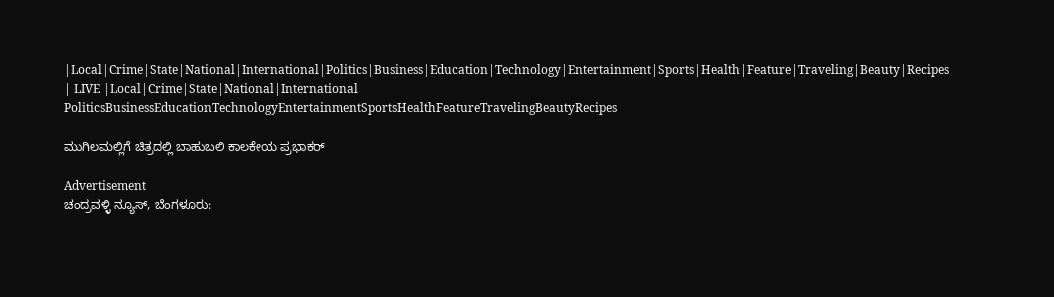|Local|Crime|State|National|International|Politics|Business|Education|Technology|Entertainment|Sports|Health|Feature|Traveling|Beauty|Recipes
| LIVE |Local|Crime|State|National|International
PoliticsBusinessEducationTechnologyEntertainmentSportsHealthFeatureTravelingBeautyRecipes

ಮುಗಿಲ‌ಮಲ್ಲಿಗೆ ಚಿತ್ರದಲ್ಲಿ ಬಾಹುಬಲಿ ಕಾಲಕೇಯ ಪ್ರಭಾಕರ್

Advertisement
ಚಂದ್ರವಳ್ಳಿ ನ್ಯೂಸ್, ಬೆಂಗಳೂರು: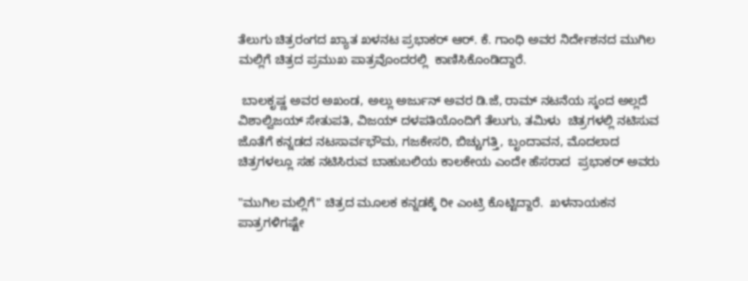ತೆಲುಗು ಚಿತ್ರರಂಗದ ಖ್ಯಾತ ಖಳನಟ ಪ್ರಭಾಕರ್ ಆರ್. ಕೆ. ಗಾಂಧಿ ಅವರ ನಿರ್ದೇಶನದ ಮುಗಿಲ ಮಲ್ಲಿಗೆ ಚಿತ್ರದ ಪ್ರಮುಖ ಪಾತ್ರವೊಂದರಲ್ಲಿ  ಕಾಣಿಸಿಕೊಂಡಿದ್ದಾರೆ.

 ಬಾಲಕೃಷ್ಣ ಅವರ ಅಖಂಡ, ಅಲ್ಲು ಅರ್ಜುನ್ ಅವರ ಡಿ.ಜೆ, ರಾಮ್ ನಟನೆಯ ಸ್ಕಂದ ಅಲ್ಲದೆ ವಿಶಾಲ್ವಿಜಯ್ ಸೇತುಪತಿ, ವಿಜಯ್ ದಳಪತಿಯೊಂದಿಗೆ ತೆಲುಗು, ತಮಿಳು  ಚಿತ್ರಗಳಲ್ಲಿ ನಟಿಸುವ ಜೊತೆಗೆ ಕನ್ನಡದ ನಟಸಾರ್ವಭೌಮ, ಗಜಕೇಸರಿ, ಬಿಚ್ಚುಗತ್ತಿ, ಬೃಂದಾವನ, ಮೊದಲಾದ ಚಿತ್ರಗಳಲ್ಲೂ ಸಹ ನಟಿಸಿರುವ ಬಾಹುಬಲಿಯ ಕಾಲಕೇಯ ಎಂದೇ ಹೆಸರಾದ  ಪ್ರಭಾಕರ್ ಅವರು

"ಮುಗಿಲ ಮಲ್ಲಿಗೆ" ಚಿತ್ರದ ಮೂಲಕ ಕನ್ನಡಕ್ಕೆ ರೀ ಎಂಟ್ರಿ ಕೊಟ್ಟಿದ್ದಾರೆ.  ಖಳನಾಯಕನ ಪಾತ್ರಗಳಿಗಷ್ಟೇ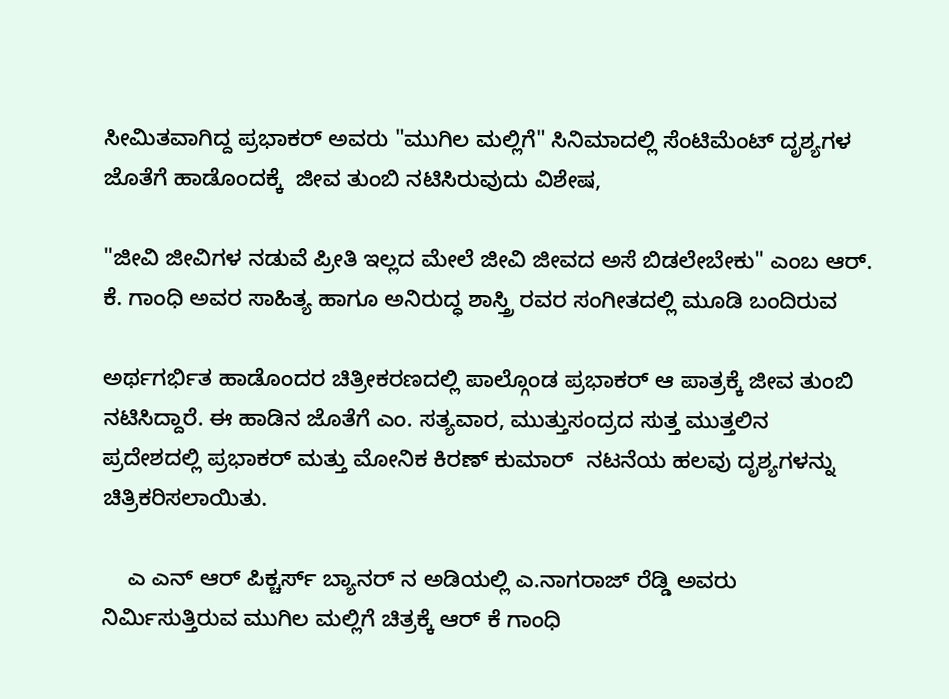ಸೀಮಿತವಾಗಿದ್ದ ಪ್ರಭಾಕರ್ ಅವರು "ಮುಗಿಲ ಮಲ್ಲಿಗೆ" ಸಿನಿಮಾದಲ್ಲಿ ಸೆಂಟಿಮೆಂಟ್ ದೃಶ್ಯಗಳ ಜೊತೆಗೆ ಹಾಡೊಂದಕ್ಕೆ  ಜೀವ ತುಂಬಿ ನಟಿಸಿರುವುದು ವಿಶೇಷ,

"ಜೀವಿ ಜೀವಿಗಳ ನಡುವೆ ಪ್ರೀತಿ ಇಲ್ಲದ ಮೇಲೆ ಜೀವಿ ಜೀವದ ಅಸೆ ಬಿಡಲೇಬೇಕು" ಎಂಬ ಆರ್. ಕೆ. ಗಾಂಧಿ ಅವರ ಸಾಹಿತ್ಯ ಹಾಗೂ ಅನಿರುದ್ಧ ಶಾಸ್ತ್ರಿ ರವರ ಸಂಗೀತದಲ್ಲಿ ಮೂಡಿ ಬಂದಿರುವ

ಅರ್ಥಗರ್ಭಿತ ಹಾಡೊಂದರ ಚಿತ್ರೀಕರಣದಲ್ಲಿ ಪಾಲ್ಗೊಂಡ ಪ್ರಭಾಕರ್ ಆ ಪಾತ್ರಕ್ಕೆ ಜೀವ ತುಂಬಿ ನಟಿಸಿದ್ದಾರೆ. ಈ ಹಾಡಿನ ಜೊತೆಗೆ ‌ಎಂ. ಸತ್ಯವಾರ, ಮುತ್ತುಸಂದ್ರದ ಸುತ್ತ ಮುತ್ತಲಿನ ಪ್ರದೇಶದಲ್ಲಿ ಪ್ರಭಾಕರ್ ಮತ್ತು ಮೋನಿಕ ಕಿರಣ್ ಕುಮಾರ್  ನಟನೆಯ ಹಲವು ದೃಶ್ಯಗಳನ್ನು ಚಿತ್ರಿಕರಿಸಲಾಯಿತು.

    ಎ ಎನ್ ಆರ್ ಪಿಕ್ಚರ್ಸ್ ಬ್ಯಾನರ್ ನ ಅಡಿಯಲ್ಲಿ ಎ.ನಾಗರಾಜ್ ರೆಡ್ಡಿ ಅವರು ನಿರ್ಮಿಸುತ್ತಿರುವ ಮುಗಿಲ ಮಲ್ಲಿಗೆ ಚಿತ್ರಕ್ಕೆ ಆರ್ ಕೆ ಗಾಂಧಿ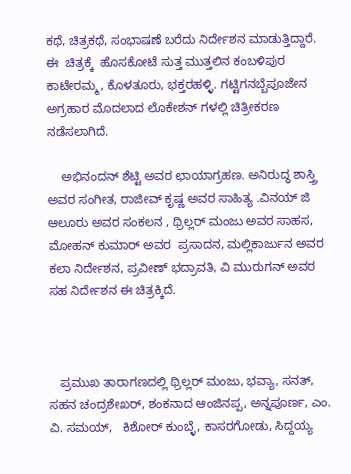ಕಥೆ, ಚಿತ್ರಕಥೆ, ಸಂಭಾಷಣೆ ಬರೆದು ನಿರ್ದೇಶನ ಮಾಡುತ್ತಿದ್ದಾರೆ. ಈ  ಚಿತ್ರಕ್ಕೆ  ಹೊಸಕೋಟೆ ಸುತ್ತ ಮುತ್ತಲಿನ ಕಂಬಳಿಪುರ ಕಾಟೇರಮ್ಮ, ಕೊಳತೂರು, ಭಕ್ತರಹಳ್ಳಿ. ಗಟ್ಟಿಗನಬ್ಬೆಪೂಜೇನ ಅಗ್ರಹಾರ ಮೊದಲಾದ ಲೊಕೇಶನ್ ಗಳಲ್ಲಿ ಚಿತ್ರೀಕರಣ ನಡೆಸಲಾಗಿದೆ.

    ಅಭಿನಂದನ್ ಶೆಟ್ಟಿ ಅವರ ಛಾಯಾಗ್ರಹಣ. ಅನಿರುದ್ಧ ಶಾಸ್ತ್ರಿ ಅವರ ಸಂಗೀತ, ರಾಜೀವ್ ಕೃಷ್ಣ ಅವರ ಸಾಹಿತ್ಯ .ವಿನಯ್ ಜಿ ಆಲೂರು ಅವರ ಸಂಕಲನ , ಥ್ರಿಲ್ಲರ್ ಮಂಜು ಅವರ ಸಾಹಸ, ಮೋಹನ್ ಕುಮಾರ್ ಅವರ  ಪ್ರಸಾದನ, ಮಲ್ಲಿಕಾರ್ಜುನ ಅವರ ಕಲಾ ನಿರ್ದೇಶನ, ಪ್ರವೀಣ್ ಭದ್ರಾವತಿ, ವಿ ಮುರುಗನ್ ಅವರ ಸಹ ನಿರ್ದೇಶನ ಈ ಚಿತ್ರಕ್ಕಿದೆ.



   ಪ್ರಮುಖ ತಾರಾಗಣದಲ್ಲಿ ಥ್ರಿಲ್ಲರ್ ಮಂಜು, ಭವ್ಯಾ, ಸನತ್, ಸಹನ ಚಂದ್ರಶೇಖರ್, ಶಂಕನಾದ ಆಂಜಿನಪ್ಪ, ಅನ್ನಪೂರ್ಣ, ಎಂ. ವಿ. ಸಮಯ್,   ಕಿಶೋರ್ ಕುಂಬ್ಳೆ, ಕಾಸರಗೋಡು, ಸಿದ್ದಯ್ಯ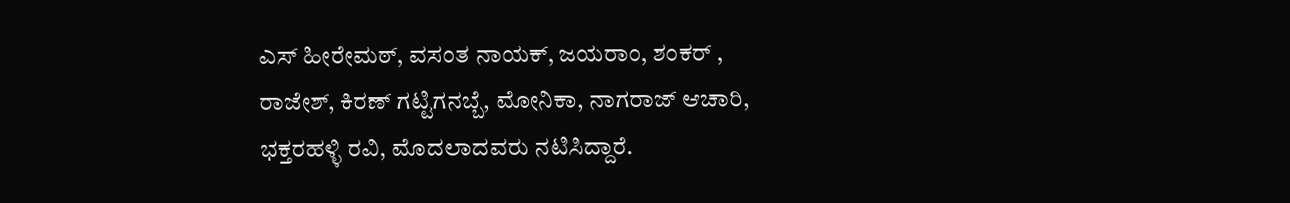ಎಸ್ ಹೀರೇಮಠ್, ವಸಂತ ನಾಯಕ್, ಜಯರಾಂ, ಶಂಕರ್ , ರಾಜೇಶ್, ಕಿರಣ್ ಗಟ್ಟಿಗನಬ್ಬೆ, ಮೋನಿಕಾ, ನಾಗರಾಜ್ ಆಚಾರಿ, ಭಕ್ತರಹಳ್ಳಿ ರವಿ, ಮೊದಲಾದವರು ನಟಿಸಿದ್ದಾರೆ.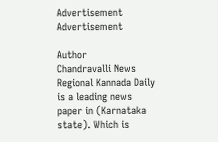Advertisement
Advertisement

Author
Chandravalli News
Regional Kannada Daily is a leading news paper in (Karnataka state). Which is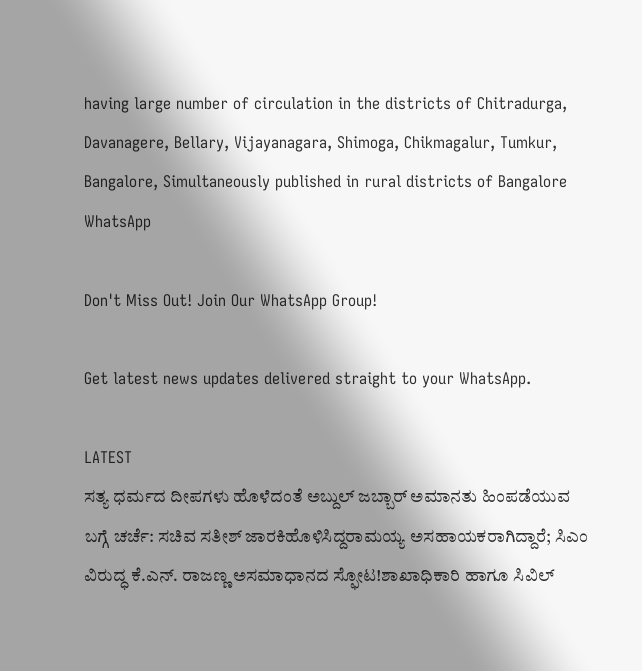having large number of circulation in the districts of Chitradurga, Davanagere, Bellary, Vijayanagara, Shimoga, Chikmagalur, Tumkur, Bangalore, Simultaneously published in rural districts of Bangalore
WhatsApp

Don't Miss Out! Join Our WhatsApp Group!

Get latest news updates delivered straight to your WhatsApp.

LATEST
ಸತ್ಯ ಧರ್ಮದ ದೀಪಗಳು ಹೊಳೆದಂತೆ ಅಬ್ದುಲ್ ಜಬ್ಬಾರ್ ಅಮಾನತು ಹಿಂಪಡೆಯುವ ಬಗ್ಗೆ ಚರ್ಚೆ: ಸಚಿವ ಸತೀಶ್ ಜಾರಕಿಹೊಳಿಸಿದ್ದರಾಮಯ್ಯ ಅಸಹಾಯಕರಾಗಿದ್ದಾರೆ; ಸಿಎಂ ವಿರುದ್ಧ ಕೆ.ಎನ್. ರಾಜಣ್ಣ ಅಸಮಾಧಾನದ ಸ್ಫೋಟ!ಶಾಖಾಧಿಕಾರಿ ಹಾಗೂ ಸಿವಿಲ್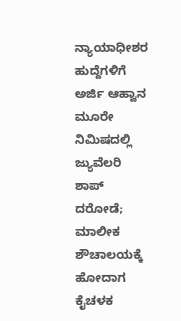ನ್ಯಾಯಾಧೀಶರ ಹುದ್ದೆಗಳಿಗೆ ಅರ್ಜಿ ಆಹ್ವಾನ ಮೂರೇ ನಿಮಿಷದಲ್ಲಿ ಜ್ಯುವೆಲರಿ ಶಾಪ್ ದರೋಡೆ; ಮಾಲೀಕ ಶೌಚಾಲಯಕ್ಕೆ ಹೋದಾಗ ಕೈಚಳಕ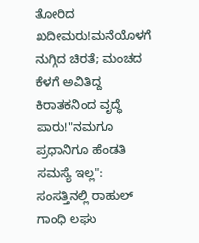ತೋರಿದ ಖದೀಮರು!ಮನೆಯೊಳಗೆ ನುಗ್ಗಿದ ಚಿರತೆ; ಮಂಚದ ಕೆಳಗೆ ಅವಿತಿದ್ದ ಕಿರಾತಕನಿಂದ ವೃದ್ಧೆ ಪಾರು!"ನಮಗೂ ಪ್ರಧಾನಿಗೂ ಹೆಂಡತಿ ಸಮಸ್ಯೆ ಇಲ್ಲ": ಸಂಸತ್ತಿನಲ್ಲಿ ರಾಹುಲ್ ಗಾಂಧಿ ಲಘು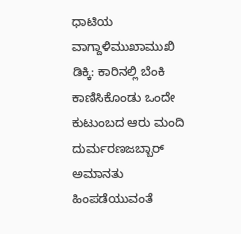ಧಾಟಿಯ ವಾಗ್ದಾಳಿಮುಖಾಮುಖಿ ಡಿಕ್ಕಿ: ಕಾರಿನಲ್ಲಿ ಬೆಂಕಿ ಕಾಣಿಸಿಕೊಂಡು ಒಂದೇ ಕುಟುಂಬದ ಆರು ಮಂದಿ ದುರ್ಮರಣಜಬ್ಬಾರ್ ಅಮಾನತು ಹಿಂಪಡೆಯುವಂತೆ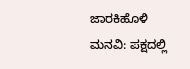ಜಾರಕಿಹೊಳಿ ಮನವಿ: ಪಕ್ಷದಲ್ಲಿ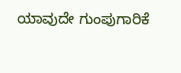ಯಾವುದೇ ಗುಂಪುಗಾರಿಕೆ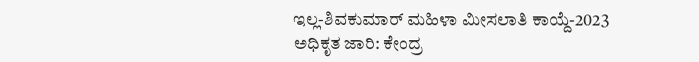ಇಲ್ಲ-ಶಿವಕುಮಾರ್ ಮಹಿಳಾ ಮೀಸಲಾತಿ ಕಾಯ್ದೆ-2023 ಅಧಿಕೃತ ಜಾರಿ: ಕೇಂದ್ರ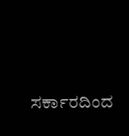ಸರ್ಕಾರದಿಂದ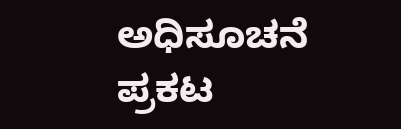ಅಧಿಸೂಚನೆ ಪ್ರಕಟ